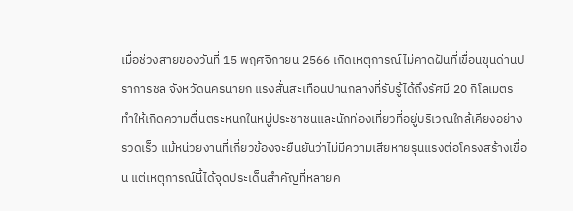เมื่อช่วงสายของวันที่ 15 พฤศจิกายน 2566 เกิดเหตุการณ์ไม่คาดฝันที่เขื่อนขุนด่านปราการชล จังหวัดนครนายก แรงสั่นสะเทือนปานกลางที่รับรู้ได้ถึงรัศมี 20 กิโลเมตร ทำให้เกิดความตื่นตระหนกในหมู่ประชาชนและนักท่องเที่ยวที่อยู่บริเวณใกล้เคียงอย่างรวดเร็ว แม้หน่วยงานที่เกี่ยวข้องจะยืนยันว่าไม่มีความเสียหายรุนแรงต่อโครงสร้างเขื่อน แต่เหตุการณ์นี้ได้จุดประเด็นสำคัญที่หลายค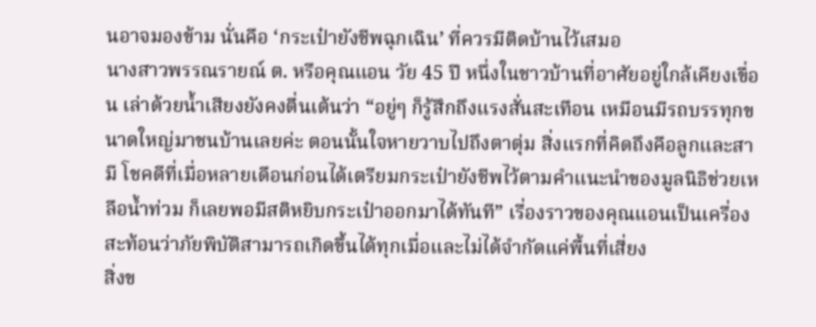นอาจมองข้าม นั่นคือ ‘กระเป๋ายังชีพฉุกเฉิน’ ที่ควรมีติดบ้านไว้เสมอ
นางสาวพรรณรายณ์ ต. หรือคุณแอน วัย 45 ปี หนึ่งในชาวบ้านที่อาศัยอยู่ใกล้เคียงเขื่อน เล่าด้วยน้ำเสียงยังคงตื่นเต้นว่า “อยู่ๆ ก็รู้สึกถึงแรงสั่นสะเทือน เหมือนมีรถบรรทุกขนาดใหญ่มาชนบ้านเลยค่ะ ตอนนั้นใจหายวาบไปถึงตาตุ่ม สิ่งแรกที่คิดถึงคือลูกและสามี โชคดีที่เมื่อหลายเดือนก่อนได้เตรียมกระเป๋ายังชีพไว้ตามคำแนะนำของมูลนิธิช่วยเหลือน้ำท่วม ก็เลยพอมีสติหยิบกระเป๋าออกมาได้ทันที” เรื่องราวของคุณแอนเป็นเครื่องสะท้อนว่าภัยพิบัติสามารถเกิดขึ้นได้ทุกเมื่อและไม่ได้จำกัดแค่พื้นที่เสี่ยง
สิ่งข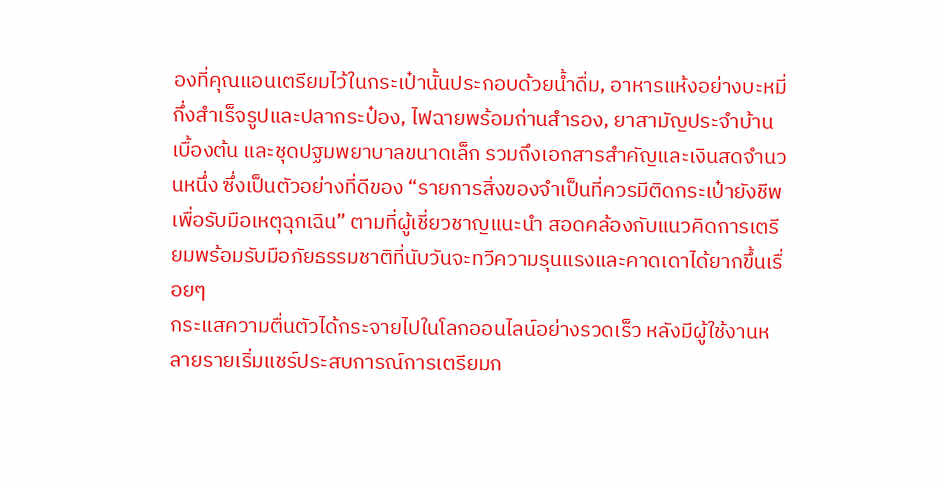องที่คุณแอนเตรียมไว้ในกระเป๋านั้นประกอบด้วยน้ำดื่ม, อาหารแห้งอย่างบะหมี่กึ่งสำเร็จรูปและปลากระป๋อง, ไฟฉายพร้อมถ่านสำรอง, ยาสามัญประจำบ้านเบื้องต้น และชุดปฐมพยาบาลขนาดเล็ก รวมถึงเอกสารสำคัญและเงินสดจำนวนหนึ่ง ซึ่งเป็นตัวอย่างที่ดีของ “รายการสิ่งของจำเป็นที่ควรมีติดกระเป๋ายังชีพเพื่อรับมือเหตุฉุกเฉิน” ตามที่ผู้เชี่ยวชาญแนะนำ สอดคล้องกับแนวคิดการเตรียมพร้อมรับมือภัยธรรมชาติที่นับวันจะทวีความรุนแรงและคาดเดาได้ยากขึ้นเรื่อยๆ
กระแสความตื่นตัวได้กระจายไปในโลกออนไลน์อย่างรวดเร็ว หลังมีผู้ใช้งานหลายรายเริ่มแชร์ประสบการณ์การเตรียมก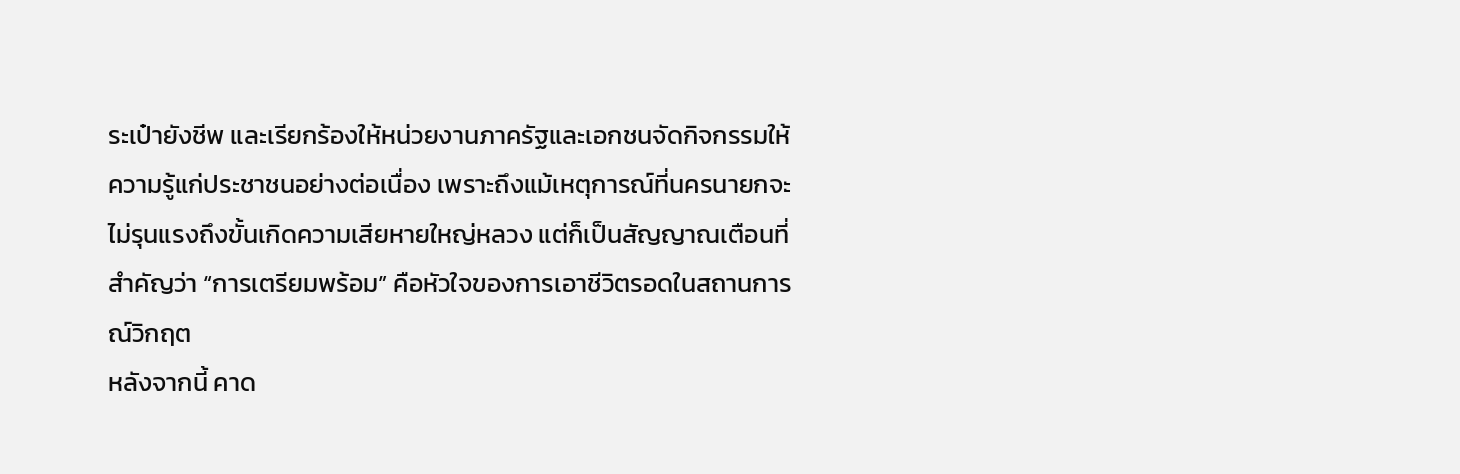ระเป๋ายังชีพ และเรียกร้องให้หน่วยงานภาครัฐและเอกชนจัดกิจกรรมให้ความรู้แก่ประชาชนอย่างต่อเนื่อง เพราะถึงแม้เหตุการณ์ที่นครนายกจะไม่รุนแรงถึงขั้นเกิดความเสียหายใหญ่หลวง แต่ก็เป็นสัญญาณเตือนที่สำคัญว่า “การเตรียมพร้อม” คือหัวใจของการเอาชีวิตรอดในสถานการณ์วิกฤต
หลังจากนี้ คาด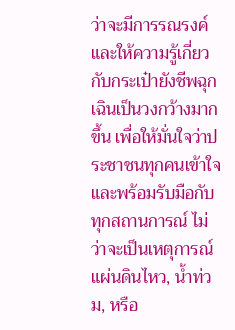ว่าจะมีการรณรงค์และให้ความรู้เกี่ยวกับกระเป๋ายังชีพฉุกเฉินเป็นวงกว้างมากขึ้น เพื่อให้มั่นใจว่าประชาชนทุกคนเข้าใจและพร้อมรับมือกับทุกสถานการณ์ ไม่ว่าจะเป็นเหตุการณ์แผ่นดินไหว, น้ำท่วม, หรือ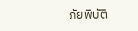ภัยพิบัติ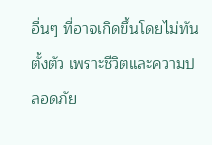อื่นๆ ที่อาจเกิดขึ้นโดยไม่ทันตั้งตัว เพราะชีวิตและความปลอดภัย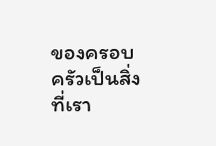ของครอบครัวเป็นสิ่งที่เรา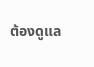ต้องดูแล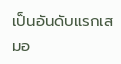เป็นอันดับแรกเสมอ